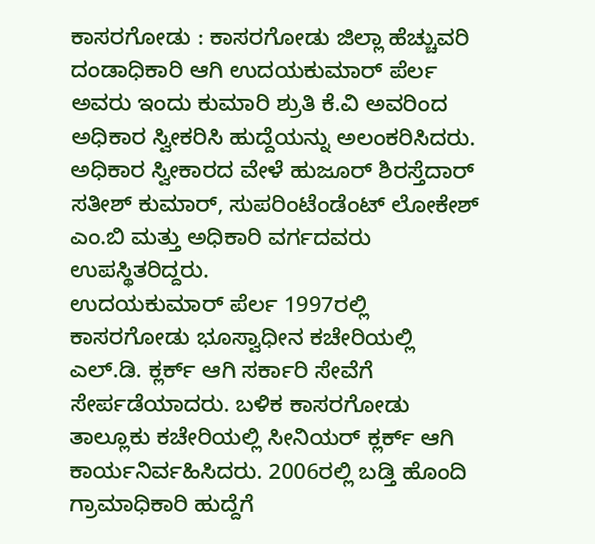ಕಾಸರಗೋಡು : ಕಾಸರಗೋಡು ಜಿಲ್ಲಾ ಹೆಚ್ಚುವರಿ ದಂಡಾಧಿಕಾರಿ ಆಗಿ ಉದಯಕುಮಾರ್ ಪೆರ್ಲ ಅವರು ಇಂದು ಕುಮಾರಿ ಶ್ರುತಿ ಕೆ.ವಿ ಅವರಿಂದ ಅಧಿಕಾರ ಸ್ವೀಕರಿಸಿ ಹುದ್ದೆಯನ್ನು ಅಲಂಕರಿಸಿದರು. ಅಧಿಕಾರ ಸ್ವೀಕಾರದ ವೇಳೆ ಹುಜೂರ್ ಶಿರಸ್ತೆದಾರ್ ಸತೀಶ್ ಕುಮಾರ್, ಸುಪರಿಂಟೆಂಡೆಂಟ್ ಲೋಕೇಶ್ ಎಂ.ಬಿ ಮತ್ತು ಅಧಿಕಾರಿ ವರ್ಗದವರು ಉಪಸ್ಥಿತರಿದ್ದರು.
ಉದಯಕುಮಾರ್ ಪೆರ್ಲ 1997ರಲ್ಲಿ ಕಾಸರಗೋಡು ಭೂಸ್ವಾಧೀನ ಕಚೇರಿಯಲ್ಲಿ ಎಲ್.ಡಿ. ಕ್ಲರ್ಕ್ ಆಗಿ ಸರ್ಕಾರಿ ಸೇವೆಗೆ ಸೇರ್ಪಡೆಯಾದರು. ಬಳಿಕ ಕಾಸರಗೋಡು ತಾಲ್ಲೂಕು ಕಚೇರಿಯಲ್ಲಿ ಸೀನಿಯರ್ ಕ್ಲರ್ಕ್ ಆಗಿ ಕಾರ್ಯನಿರ್ವಹಿಸಿದರು. 2006ರಲ್ಲಿ ಬಡ್ತಿ ಹೊಂದಿ ಗ್ರಾಮಾಧಿಕಾರಿ ಹುದ್ದೆಗೆ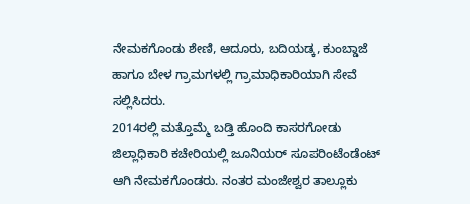ನೇಮಕಗೊಂಡು ಶೇಣಿ, ಆದೂರು, ಬದಿಯಡ್ಕ, ಕುಂಬ್ಡಾಜೆ ಹಾಗೂ ಬೇಳ ಗ್ರಾಮಗಳಲ್ಲಿ ಗ್ರಾಮಾಧಿಕಾರಿಯಾಗಿ ಸೇವೆ ಸಲ್ಲಿಸಿದರು.
2014ರಲ್ಲಿ ಮತ್ತೊಮ್ಮೆ ಬಡ್ತಿ ಹೊಂದಿ ಕಾಸರಗೋಡು ಜಿಲ್ಲಾಧಿಕಾರಿ ಕಚೇರಿಯಲ್ಲಿ ಜೂನಿಯರ್ ಸೂಪರಿಂಟೆಂಡೆಂಟ್ ಆಗಿ ನೇಮಕಗೊಂಡರು. ನಂತರ ಮಂಜೇಶ್ವರ ತಾಲ್ಲೂಕು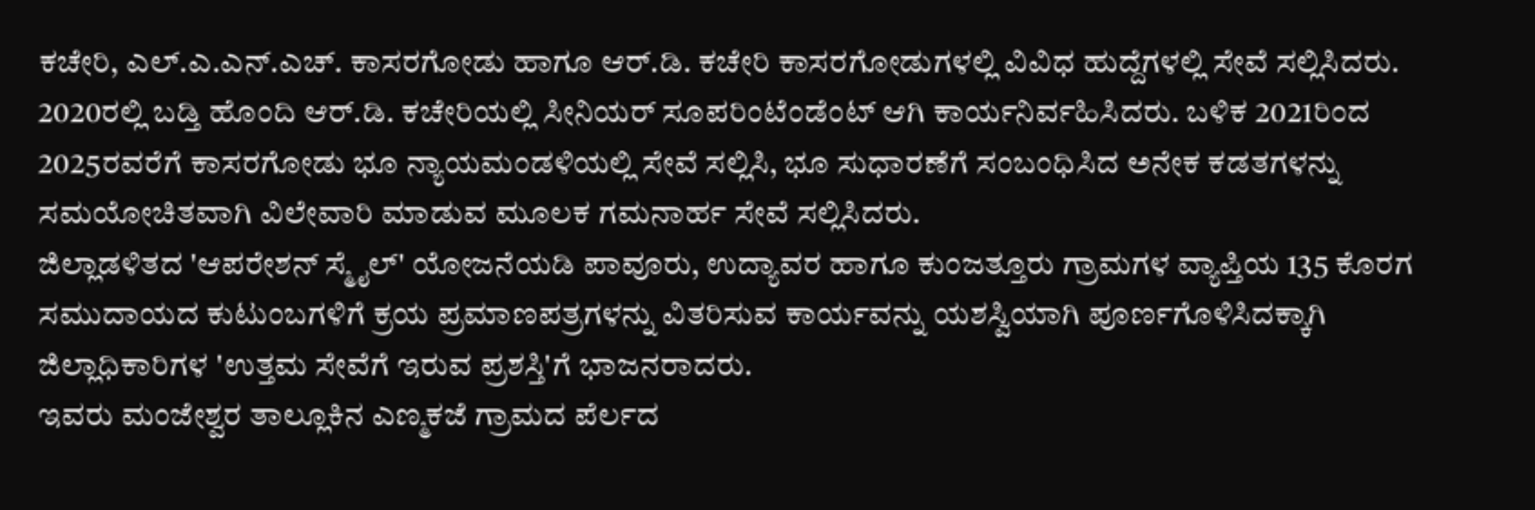ಕಚೇರಿ, ಎಲ್.ಎ.ಎನ್.ಎಚ್. ಕಾಸರಗೋಡು ಹಾಗೂ ಆರ್.ಡಿ. ಕಚೇರಿ ಕಾಸರಗೋಡುಗಳಲ್ಲಿ ವಿವಿಧ ಹುದ್ದೆಗಳಲ್ಲಿ ಸೇವೆ ಸಲ್ಲಿಸಿದರು. 2020ರಲ್ಲಿ ಬಡ್ತಿ ಹೊಂದಿ ಆರ್.ಡಿ. ಕಚೇರಿಯಲ್ಲಿ ಸೀನಿಯರ್ ಸೂಪರಿಂಟೆಂಡೆಂಟ್ ಆಗಿ ಕಾರ್ಯನಿರ್ವಹಿಸಿದರು. ಬಳಿಕ 2021ರಿಂದ 2025ರವರೆಗೆ ಕಾಸರಗೋಡು ಭೂ ನ್ಯಾಯಮಂಡಳಿಯಲ್ಲಿ ಸೇವೆ ಸಲ್ಲಿಸಿ, ಭೂ ಸುಧಾರಣೆಗೆ ಸಂಬಂಧಿಸಿದ ಅನೇಕ ಕಡತಗಳನ್ನು ಸಮಯೋಚಿತವಾಗಿ ವಿಲೇವಾರಿ ಮಾಡುವ ಮೂಲಕ ಗಮನಾರ್ಹ ಸೇವೆ ಸಲ್ಲಿಸಿದರು.
ಜಿಲ್ಲಾಡಳಿತದ 'ಆಪರೇಶನ್ ಸ್ಮೈಲ್' ಯೋಜನೆಯಡಿ ಪಾವೂರು, ಉದ್ಯಾವರ ಹಾಗೂ ಕುಂಜತ್ತೂರು ಗ್ರಾಮಗಳ ವ್ಯಾಪ್ತಿಯ 135 ಕೊರಗ ಸಮುದಾಯದ ಕುಟುಂಬಗಳಿಗೆ ಕ್ರಯ ಪ್ರಮಾಣಪತ್ರಗಳನ್ನು ವಿತರಿಸುವ ಕಾರ್ಯವನ್ನು ಯಶಸ್ವಿಯಾಗಿ ಪೂರ್ಣಗೊಳಿಸಿದಕ್ಕಾಗಿ ಜಿಲ್ಲಾಧಿಕಾರಿಗಳ 'ಉತ್ತಮ ಸೇವೆಗೆ ಇರುವ ಪ್ರಶಸ್ತಿ'ಗೆ ಭಾಜನರಾದರು.
ಇವರು ಮಂಜೇಶ್ವರ ತಾಲ್ಲೂಕಿನ ಎಣ್ಮಕಜೆ ಗ್ರಾಮದ ಪೆರ್ಲದ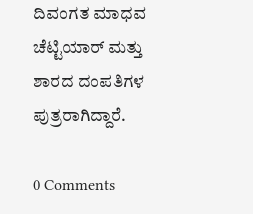ದಿವಂಗತ ಮಾಧವ ಚೆಟ್ಟಿಯಾರ್ ಮತ್ತು ಶಾರದ ದಂಪತಿಗಳ ಪುತ್ರರಾಗಿದ್ದಾರೆ.

0 Comments